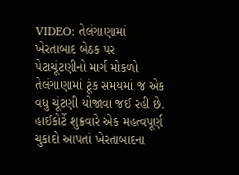VIDEO: તેલંગાણામાં ખેરતાબાદ બેઠક પર પેટાચૂંટણીનો માર્ગ મોકળો
તેલંગાણામાં ટૂંક સમયમાં જ એક વધુ ચૂંટણી યોજાવા જઈ રહી છે. હાઈકોર્ટે શુક્રવારે એક મહત્વપૂર્ણ ચુકાદો આપતાં ખેરતાબાદના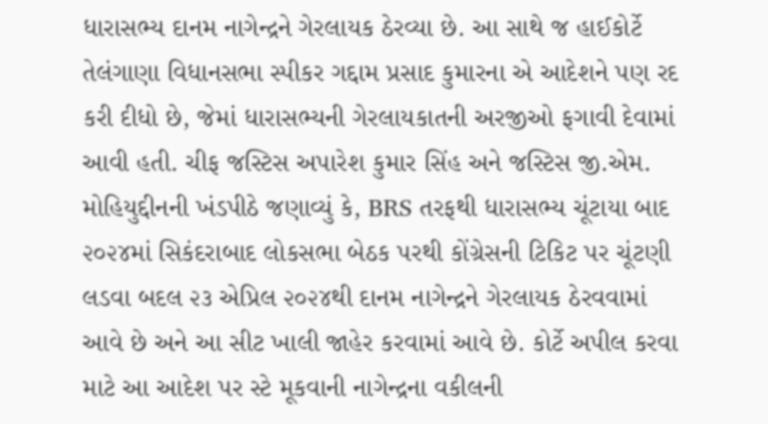ધારાસભ્ય દાનમ નાગેન્દ્રને ગેરલાયક ઠેરવ્યા છે. આ સાથે જ હાઈકોર્ટે તેલંગાણા વિધાનસભા સ્પીકર ગદ્દામ પ્રસાદ કુમારના એ આદેશને પણ રદ કરી દીધો છે, જેમાં ધારાસભ્યની ગેરલાયકાતની અરજીઓ ફગાવી દેવામાં આવી હતી. ચીફ જસ્ટિસ અપારેશ કુમાર સિંહ અને જસ્ટિસ જી.એમ. મોહિયુદ્દીનની ખંડપીઠે જણાવ્યું કે, BRS તરફથી ધારાસભ્ય ચૂંટાયા બાદ ૨૦૨૪માં સિકંદરાબાદ લોકસભા બેઠક પરથી કોંગ્રેસની ટિકિટ પર ચૂંટણી લડવા બદલ ૨૩ એપ્રિલ ૨૦૨૪થી દાનમ નાગેન્દ્રને ગેરલાયક ઠેરવવામાં આવે છે અને આ સીટ ખાલી જાહેર કરવામાં આવે છે. કોર્ટે અપીલ કરવા માટે આ આદેશ પર સ્ટે મૂકવાની નાગેન્દ્રના વકીલની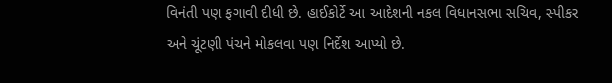વિનંતી પણ ફગાવી દીધી છે. હાઈકોર્ટે આ આદેશની નકલ વિધાનસભા સચિવ, સ્પીકર અને ચૂંટણી પંચને મોકલવા પણ નિર્દેશ આપ્યો છે.